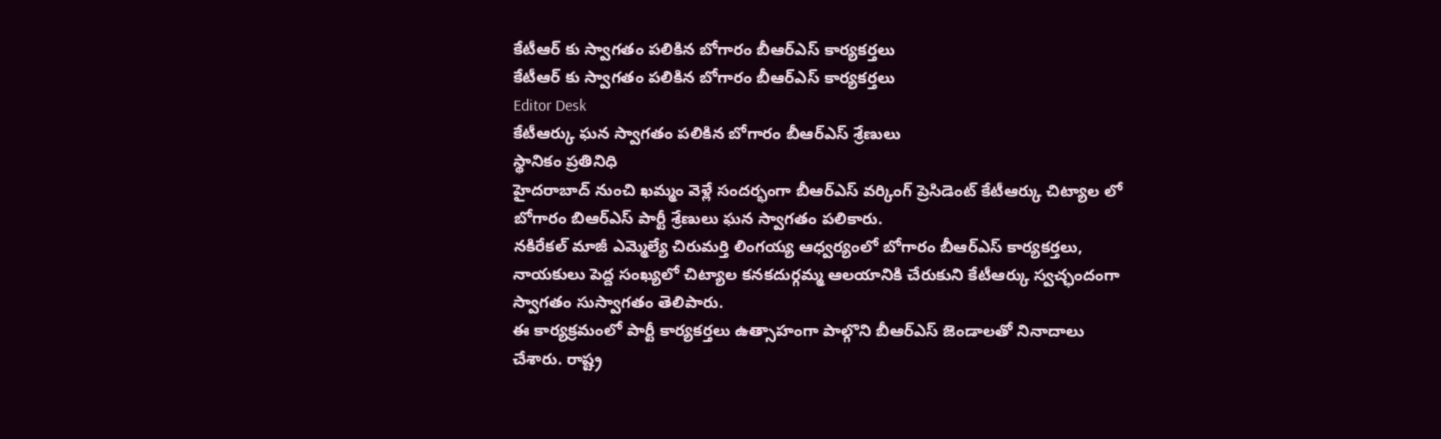కేటీఆర్ కు స్వాగతం పలికిన బోగారం బీఆర్ఎస్ కార్యకర్తలు
కేటీఆర్ కు స్వాగతం పలికిన బోగారం బీఆర్ఎస్ కార్యకర్తలు
Editor Desk
కేటీఆర్కు ఘన స్వాగతం పలికిన బోగారం బీఆర్ఎస్ శ్రేణులు
స్థానికం ప్రతినిధి
హైదరాబాద్ నుంచి ఖమ్మం వెళ్లే సందర్భంగా బీఆర్ఎస్ వర్కింగ్ ప్రెసిడెంట్ కేటీఆర్కు చిట్యాల లో బోగారం బిఆర్ఎస్ పార్టీ శ్రేణులు ఘన స్వాగతం పలికారు.
నకిరేకల్ మాజీ ఎమ్మెల్యే చిరుమర్తి లింగయ్య ఆధ్వర్యంలో బోగారం బీఆర్ఎస్ కార్యకర్తలు, నాయకులు పెద్ద సంఖ్యలో చిట్యాల కనకదుర్గమ్మ ఆలయానికి చేరుకుని కేటీఆర్కు స్వచ్ఛందంగా స్వాగతం సుస్వాగతం తెలిపారు.
ఈ కార్యక్రమంలో పార్టీ కార్యకర్తలు ఉత్సాహంగా పాల్గొని బీఆర్ఎస్ జెండాలతో నినాదాలు చేశారు. రాష్ట్ర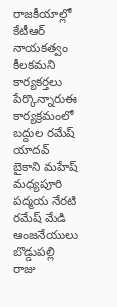రాజకీయాల్లో కేటీఆర్ నాయకత్వం కీలకమని కార్యకర్తలు పేర్కొన్నారుఈ కార్యక్రమంలో బద్దుల రమేష్ యాదవ్ బైకాని మహేష్ మధ్యపూరి పద్మయ నేరటి రమేష్ మేడి ఆంజనేయులు బొడ్డుపల్లి రాజు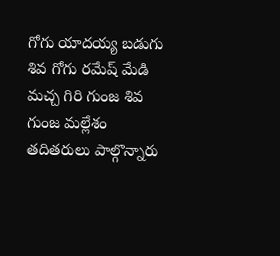గోగు యాదయ్య బడుగు శివ గోగు రమేష్ మేడి మచ్చ గిరి గుంజ శివ గుంజ మల్లేశం తదితరులు పాల్గొన్నారు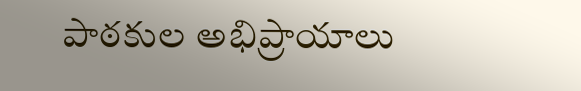పాఠకుల అభిప్రాయాలు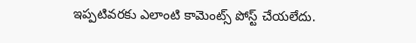ఇప్పటివరకు ఎలాంటి కామెంట్స్ పోస్ట్ చేయలేదు.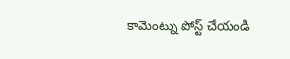కామెంట్ను పోస్ట్ చేయండి